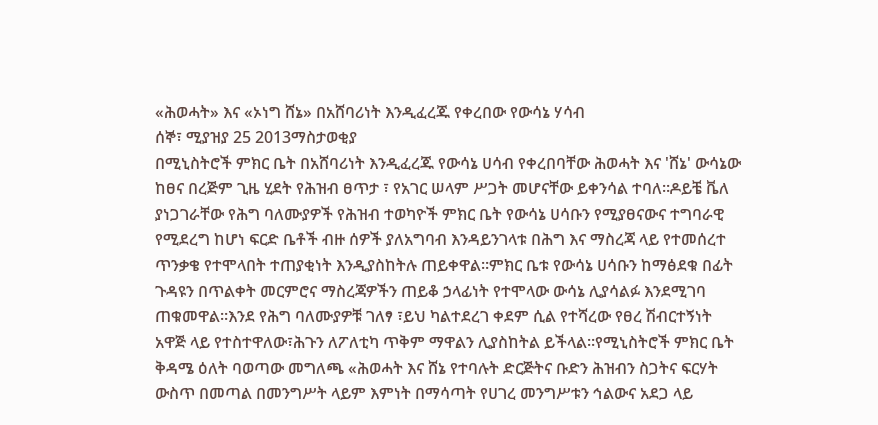«ሕወሓት» እና «ኦነግ ሸኔ» በአሸባሪነት እንዲፈረጁ የቀረበው የውሳኔ ሃሳብ
ሰኞ፣ ሚያዝያ 25 2013ማስታወቂያ
በሚኒስትሮች ምክር ቤት በአሸባሪነት እንዲፈረጁ የውሳኔ ሀሳብ የቀረበባቸው ሕወሓት እና 'ሸኔ' ውሳኔው ከፀና በረጅም ጊዜ ሂደት የሕዝብ ፀጥታ ፣ የአገር ሠላም ሥጋት መሆናቸው ይቀንሳል ተባለ።ዶይቼ ቬለ ያነጋገራቸው የሕግ ባለሙያዎች የሕዝብ ተወካዮች ምክር ቤት የውሳኔ ሀሳቡን የሚያፀናውና ተግባራዊ የሚደረግ ከሆነ ፍርድ ቤቶች ብዙ ሰዎች ያለአግባብ እንዳይንገላቱ በሕግ እና ማስረጃ ላይ የተመሰረተ ጥንቃቄ የተሞላበት ተጠያቂነት እንዲያስከትሉ ጠይቀዋል።ምክር ቤቱ የውሳኔ ሀሳቡን ከማፅደቁ በፊት ጉዳዩን በጥልቀት መርምሮና ማስረጃዎችን ጠይቆ ኃላፊነት የተሞላው ውሳኔ ሊያሳልፉ እንደሚገባ ጠቁመዋል።እንደ የሕግ ባለሙያዎቹ ገለፃ ፣ይህ ካልተደረገ ቀደም ሲል የተሻረው የፀረ ሽብርተኝነት አዋጅ ላይ የተስተዋለው፣ሕጉን ለፖለቲካ ጥቅም ማዋልን ሊያስከትል ይችላል።የሚኒስትሮች ምክር ቤት ቅዳሜ ዕለት ባወጣው መግለጫ «ሕወሓት እና ሸኔ የተባሉት ድርጅትና ቡድን ሕዝብን ስጋትና ፍርሃት ውስጥ በመጣል በመንግሥት ላይም እምነት በማሳጣት የሀገረ መንግሥቱን ኅልውና አደጋ ላይ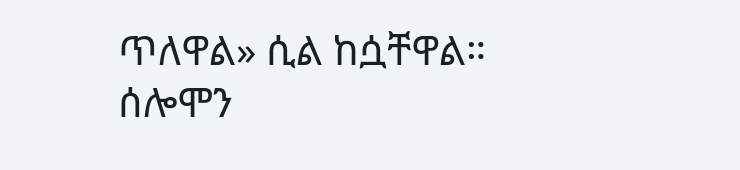ጥለዋል» ሲል ከሷቸዋል።
ሰሎሞን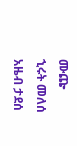ሙጬ
ኂሩት መለሰ
አዜብ ታደሰ